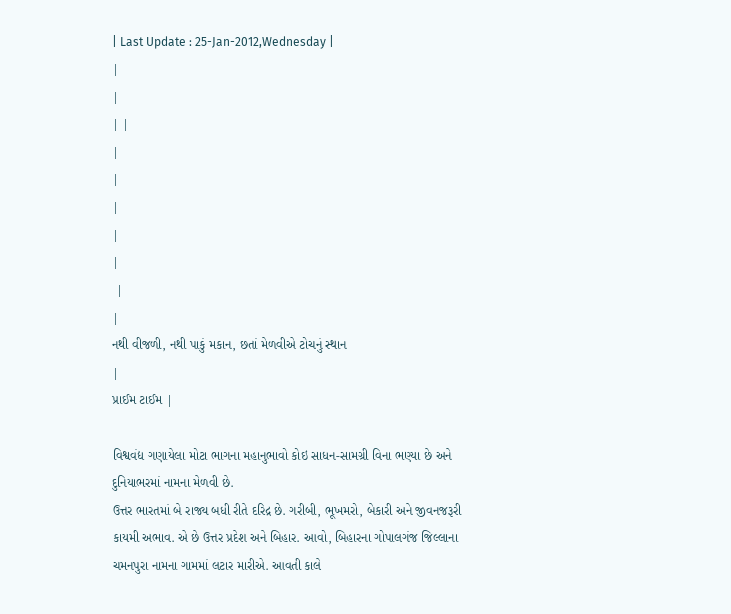| Last Update : 25-Jan-2012,Wednesday |
|
|
| |
|
|
|
|
|
 |
|
નથી વીજળી, નથી પાકું મકાન, છતાં મેળવીએ ટોચનું સ્થાન
|
પ્રાઈમ ટાઈમ |

વિશ્વવંદ્ય ગણાયેલા મોટા ભાગના મહાનુભાવો કોઇ સાધન-સામગ્રી વિના ભણ્યા છે અને દુનિયાભરમાં નામના મેળવી છે.
ઉત્તર ભારતમાં બે રાજ્ય બધી રીતે દરિદ્ર છે. ગરીબી, ભૂખમરો, બેકારી અને જીવનજરૂરી કાયમી અભાવ. એ છે ઉત્તર પ્રદેશ અને બિહાર. આવો, બિહારના ગોપાલગંજ જિલ્લાના ચમનપુરા નામના ગામમાં લટાર મારીએ. આવતી કાલે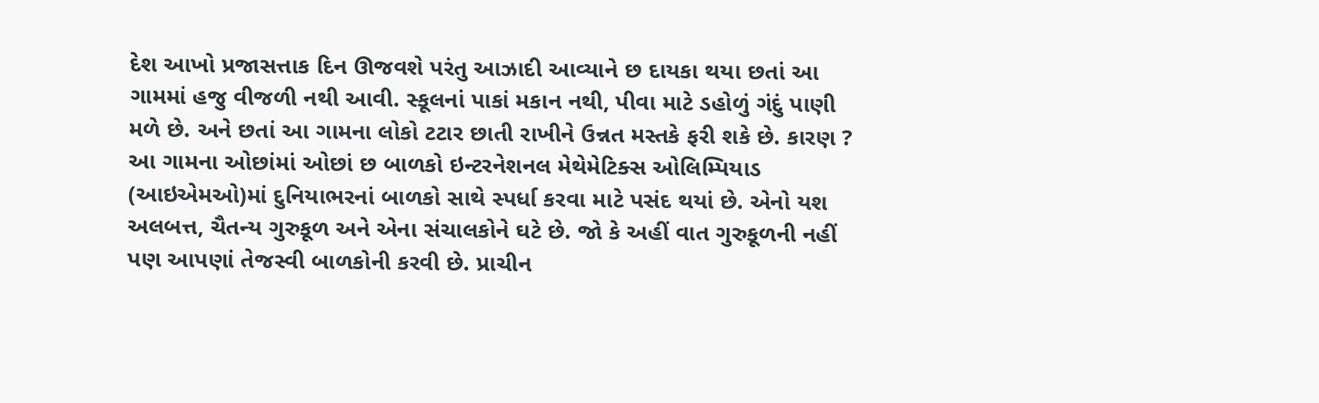દેશ આખો પ્રજાસત્તાક દિન ઊજવશે પરંતુ આઝાદી આવ્યાને છ દાયકા થયા છતાં આ ગામમાં હજુ વીજળી નથી આવી. સ્કૂલનાં પાકાં મકાન નથી, પીવા માટે ડહોળું ગંદું પાણી મળે છે. અને છતાં આ ગામના લોકો ટટાર છાતી રાખીને ઉન્નત મસ્તકે ફરી શકે છે. કારણ ? આ ગામના ઓછાંમાં ઓછાં છ બાળકો ઇન્ટરનેશનલ મેથેમેટિક્સ ઓલિમ્પિયાડ (આઇએમઓ)માં દુનિયાભરનાં બાળકો સાથે સ્પર્ધા કરવા માટે પસંદ થયાં છે. એનો યશ અલબત્ત, ચૈતન્ય ગુરુકૂળ અને એના સંચાલકોને ઘટે છે. જો કે અહીં વાત ગુરુકૂળની નહીં પણ આપણાં તેજસ્વી બાળકોની કરવી છે. પ્રાચીન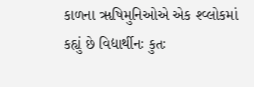કાળના ૠષિમુનિઓએ એક શ્વ્લોકમાં કહ્યું છે વિદ્યાર્થીનઃ કુતઃ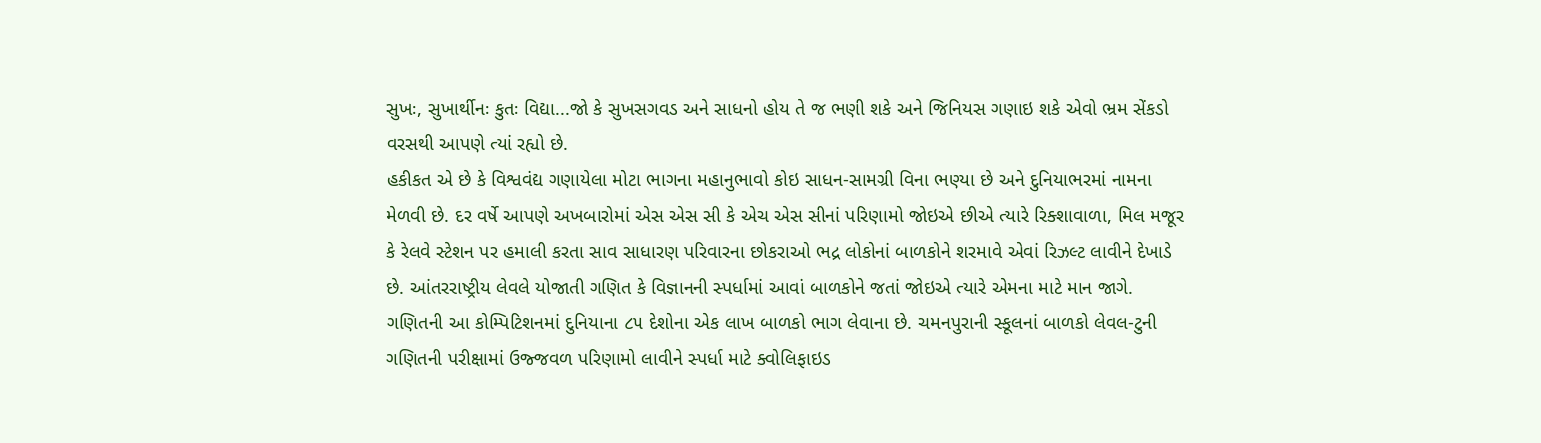સુખઃ, સુખાર્થીનઃ કુતઃ વિદ્યા...જો કે સુખસગવડ અને સાધનો હોય તે જ ભણી શકે અને જિનિયસ ગણાઇ શકે એવો ભ્રમ સેંકડો વરસથી આપણે ત્યાં રહ્યો છે.
હકીકત એ છે કે વિશ્વવંદ્ય ગણાયેલા મોટા ભાગના મહાનુભાવો કોઇ સાધન-સામગ્રી વિના ભણ્યા છે અને દુનિયાભરમાં નામના મેળવી છે. દર વર્ષે આપણે અખબારોમાં એસ એસ સી કે એચ એસ સીનાં પરિણામો જોઇએ છીએ ત્યારે રિક્શાવાળા, મિલ મજૂર કે રેલવે સ્ટેશન પર હમાલી કરતા સાવ સાધારણ પરિવારના છોકરાઓ ભદ્ર લોકોનાં બાળકોને શરમાવે એવાં રિઝલ્ટ લાવીને દેખાડે છે. આંતરરાષ્ટ્રીય લેવલે યોજાતી ગણિત કે વિજ્ઞાનની સ્પર્ધામાં આવાં બાળકોને જતાં જોઇએ ત્યારે એમના માટે માન જાગે. ગણિતની આ કોમ્પિટિશનમાં દુનિયાના ૮૫ દેશોના એક લાખ બાળકો ભાગ લેવાના છે. ચમનપુરાની સ્કૂલનાં બાળકો લેવલ-ટુની ગણિતની પરીક્ષામાં ઉજ્જવળ પરિણામો લાવીને સ્પર્ધા માટે ક્વોલિફાઇડ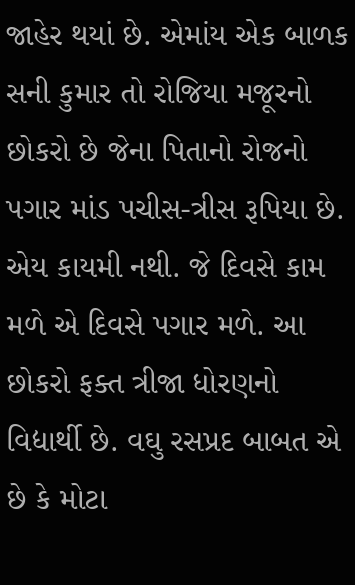જાહેર થયાં છે. એમાંય એક બાળક સની કુમાર તો રોજિયા મજૂરનો છોકરો છે જેના પિતાનો રોજનો પગાર માંડ પચીસ-ત્રીસ રૂપિયા છે. એય કાયમી નથી. જે દિવસે કામ મળે એ દિવસે પગાર મળે. આ છોકરો ફક્ત ત્રીજા ધોરણનો વિદ્યાર્થી છે. વઘુ રસપ્રદ બાબત એ છે કે મોટા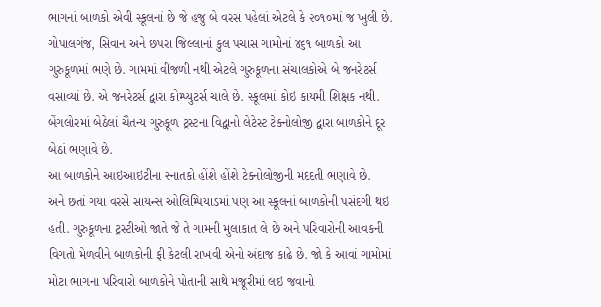ભાગનાં બાળકો એવી સ્કૂલનાં છે જે હજુ બે વરસ પહેલાં એટલે કે ૨૦૧૦માં જ ખુલી છે. ગોપાલગંજ, સિવાન અને છપરા જિલ્લાનાં કુલ પચાસ ગામોનાં ૪૬૧ બાળકો આ ગુરુકૂળમાં ભણે છે. ગામમાં વીજળી નથી એટલે ગુરુકૂળના સંચાલકોએ બે જનરેટર્સ વસાવ્યાં છે. એ જનરેટર્સ દ્વારા કોમ્પ્યુટર્સ ચાલે છે. સ્કૂલમાં કોઇ કાયમી શિક્ષક નથી. બેંગલોરમાં બેઠેલાં ચૈતન્ય ગુરુકૂળ ટ્રસ્ટના વિદ્વાનો લેટેસ્ટ ટેક્નોલોજી દ્વારા બાળકોને દૂર બેઠાં ભણાવે છે.
આ બાળકોને આઇઆઇટીના સ્નાતકો હોંશે હોંશે ટેક્નોલોજીની મદદતી ભણાવે છે.
અને છતાં ગયા વરસે સાયન્સ ઓલિમ્પિયાડમાં પણ આ સ્કૂલનાં બાળકોની પસંદગી થઇ હતી. ગુરુકૂળના ટ્રસ્ટીઓ જાતે જે તે ગામની મુલાકાત લે છે અને પરિવારોની આવકની વિગતો મેળવીને બાળકોની ફી કેટલી રાખવી એનો અંદાજ કાઢે છે. જો કે આવાં ગામોમાં મોટા ભાગના પરિવારો બાળકોને પોતાની સાથે મજૂરીમાં લઇ જવાનો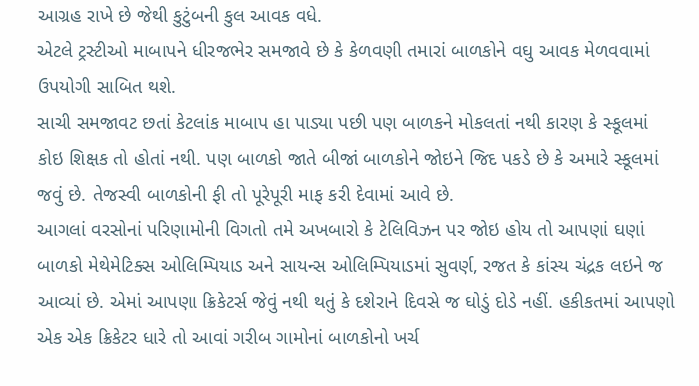આગ્રહ રાખે છે જેથી કુટુંબની કુલ આવક વધે.
એટલે ટ્રસ્ટીઓ માબાપને ધીરજભેર સમજાવે છે કે કેળવણી તમારાં બાળકોને વઘુ આવક મેળવવામાં ઉપયોગી સાબિત થશે.
સાચી સમજાવટ છતાં કેટલાંક માબાપ હા પાડ્યા પછી પણ બાળકને મોકલતાં નથી કારણ કે સ્કૂલમાં કોઇ શિક્ષક તો હોતાં નથી. પણ બાળકો જાતે બીજાં બાળકોને જોઇને જિદ પકડે છે કે અમારે સ્કૂલમાં જવું છે. તેજસ્વી બાળકોની ફી તો પૂરેપૂરી માફ કરી દેવામાં આવે છે.
આગલાં વરસોનાં પરિણામોની વિગતો તમે અખબારો કે ટેલિવિઝન પર જોઇ હોય તો આપણાં ઘણાં બાળકો મેથેમેટિક્સ ઓલિમ્પિયાડ અને સાયન્સ ઓલિમ્પિયાડમાં સુવર્ણ, રજત કે કાંસ્ય ચંદ્રક લઇને જ આવ્યાં છે. એમાં આપણા ક્રિકેટર્સ જેવું નથી થતું કે દશેરાને દિવસે જ ઘોડું દોડે નહીં. હકીકતમાં આપણો એક એક ક્રિકેટર ધારે તો આવાં ગરીબ ગામોનાં બાળકોનો ખર્ચ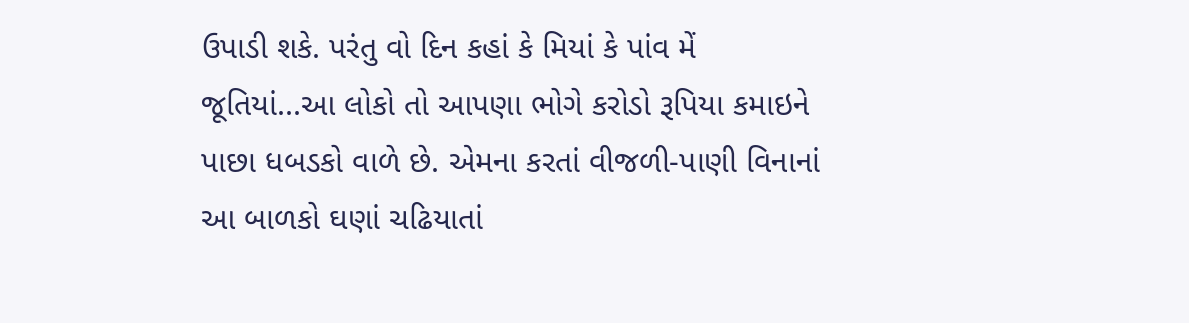ઉપાડી શકે. પરંતુ વો દિન કહાં કે મિયાં કે પાંવ મેં જૂતિયાં...આ લોકો તો આપણા ભોગે કરોડો રૂપિયા કમાઇને પાછા ધબડકો વાળે છે. એમના કરતાં વીજળી-પાણી વિનાનાં આ બાળકો ઘણાં ચઢિયાતાં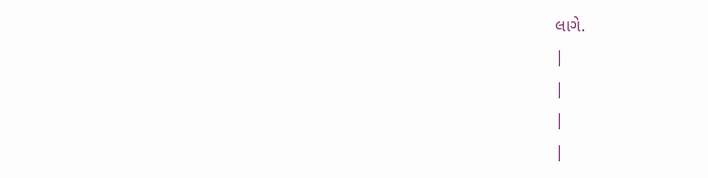લાગે.
|
|
|
|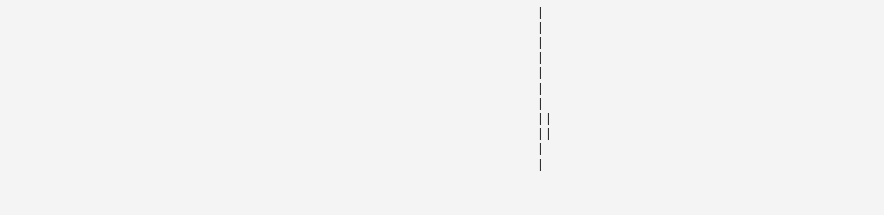|
|
|
|
|
|
|
| |
| |
|
|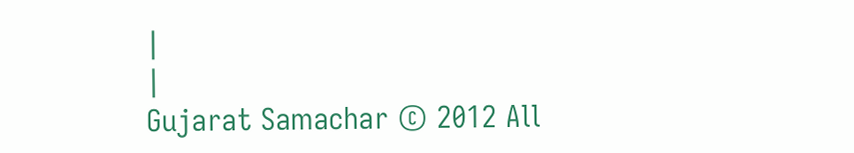|
|
Gujarat Samachar © 2012 All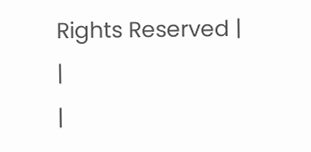Rights Reserved |
|
|